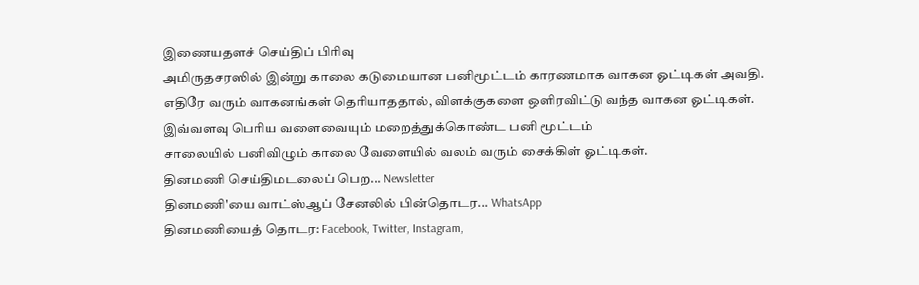இணையதளச் செய்திப் பிரிவு
அமிருதசரஸில் இன்று காலை கடுமையான பனிமூட்டம் காரணமாக வாகன ஓட்டிகள் அவதி.
எதிரே வரும் வாகனங்கள் தெரியாததால், விளக்குகளை ஒளிரவிட்டு வந்த வாகன ஓட்டிகள்.
இவ்வளவு பெரிய வளைவையும் மறைத்துக்கொண்ட பனி மூட்டம்
சாலையில் பனிவிழும் காலை வேளையில் வலம் வரும் சைக்கிள் ஓட்டிகள்.
தினமணி செய்திமடலைப் பெற... Newsletter
தினமணி'யை வாட்ஸ்ஆப் சேனலில் பின்தொடர... WhatsApp
தினமணியைத் தொடர: Facebook, Twitter, Instagram,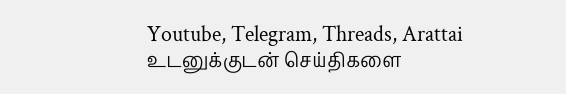Youtube, Telegram, Threads, Arattai
உடனுக்குடன் செய்திகளை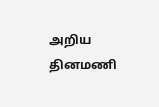அறிய தினமணி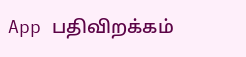App பதிவிறக்கம்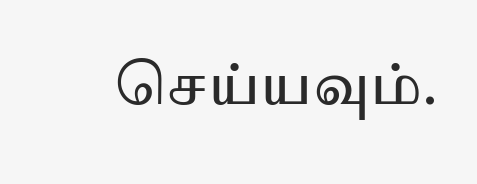செய்யவும்.